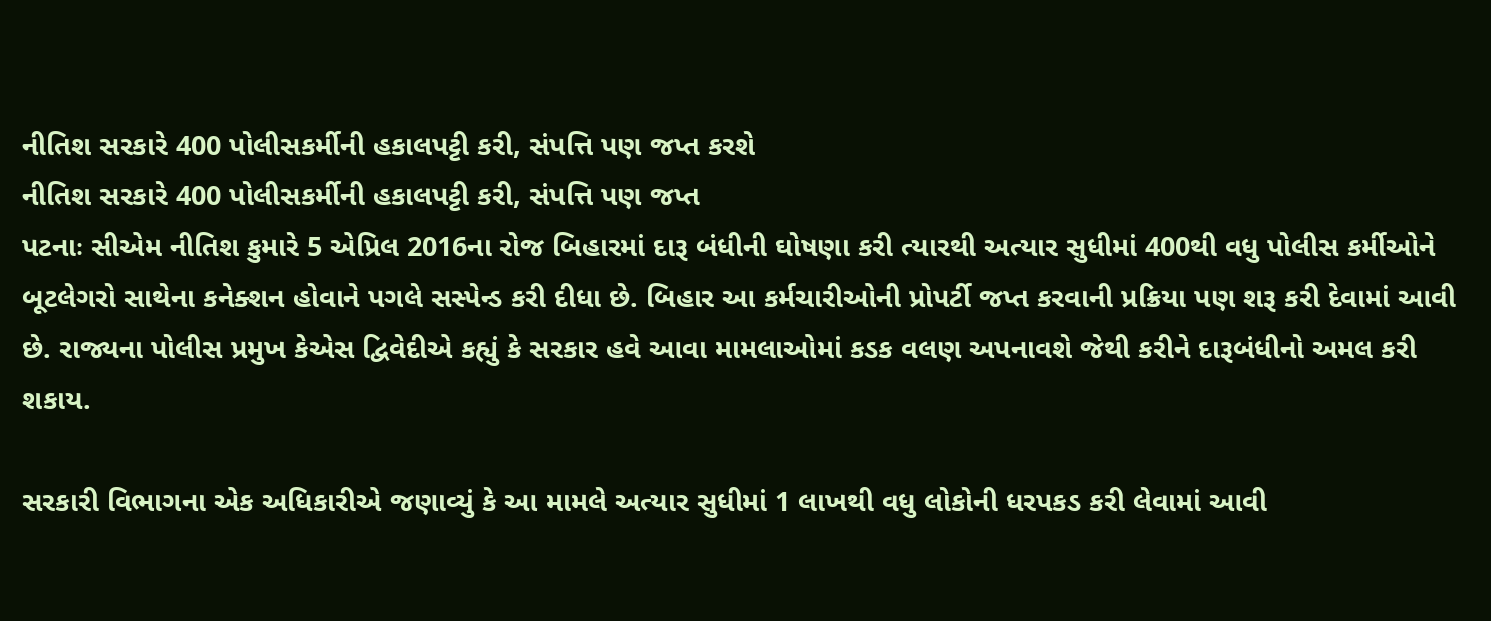નીતિશ સરકારે 400 પોલીસકર્મીની હકાલપટ્ટી કરી, સંપત્તિ પણ જપ્ત કરશે
નીતિશ સરકારે 400 પોલીસકર્મીની હકાલપટ્ટી કરી, સંપત્તિ પણ જપ્ત
પટનાઃ સીએમ નીતિશ કુમારે 5 એપ્રિલ 2016ના રોજ બિહારમાં દારૂ બંધીની ઘોષણા કરી ત્યારથી અત્યાર સુધીમાં 400થી વધુ પોલીસ કર્મીઓને બૂટલેગરો સાથેના કનેક્શન હોવાને પગલે સસ્પેન્ડ કરી દીધા છે. બિહાર આ કર્મચારીઓની પ્રોપર્ટી જપ્ત કરવાની પ્રક્રિયા પણ શરૂ કરી દેવામાં આવી છે. રાજ્યના પોલીસ પ્રમુખ કેએસ દ્વિવેદીએ કહ્યું કે સરકાર હવે આવા મામલાઓમાં કડક વલણ અપનાવશે જેથી કરીને દારૂબંધીનો અમલ કરી શકાય.

સરકારી વિભાગના એક અધિકારીએ જણાવ્યું કે આ મામલે અત્યાર સુધીમાં 1 લાખથી વધુ લોકોની ધરપકડ કરી લેવામાં આવી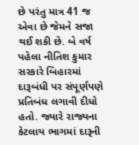છે પરંતુ માત્ર 41 જ એવા છે જેમને સજા થઈ શકી છે. બે વર્ષ પહેલા નીતિશ કુમાર સરકારે બિહારમાં દારૂબંધી પર સંપૂર્ણપણે પ્રતિબંધ લગાવી દીધો હતો. જ્યારે રાજ્યના કેટલાય ભાગમાં દારૂની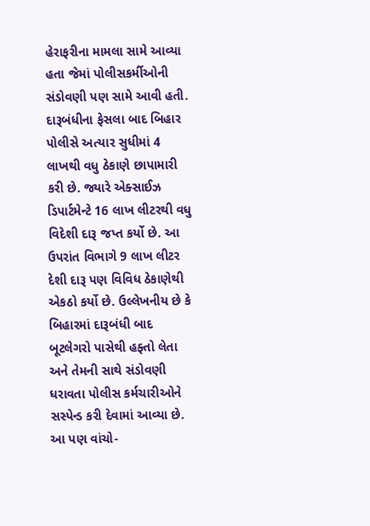હેરાફરીના મામલા સામે આવ્યા હતા જેમાં પોલીસકર્મીઓની સંડોવણી પણ સામે આવી હતી.
દારૂબંધીના ફેસલા બાદ બિહાર પોલીસે અત્યાર સુધીમાં 4 લાખથી વધુ ઠેકાણે છાપામારી કરી છે. જ્યારે એક્સાઈઝ ડિપાર્ટમેન્ટે 16 લાખ લીટરથી વધુ વિદેશી દારૂ જપ્ત કર્યો છે. આ ઉપરાંત વિભાગે 9 લાખ લીટર દેશી દારૂ પણ વિવિધ ઠેકાણેથી એકઠો કર્યો છે. ઉલ્લેખનીય છે કે બિહારમાં દારૂબંધી બાદ બૂટલેગરો પાસેથી હફ્તો લેતા અને તેમની સાથે સંડોવણી ધરાવતા પોલીસ કર્મચારીઓને સસ્પેન્ડ કરી દેવામાં આવ્યા છે.
આ પણ વાંચો-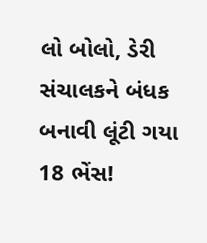લો બોલો, ડેરી સંચાલકને બંધક બનાવી લૂંટી ગયા 18 ભેંસ!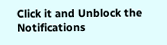Click it and Unblock the Notifications